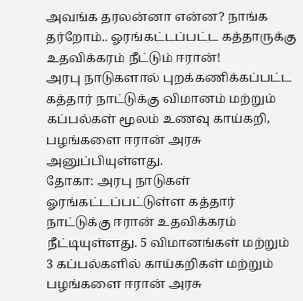அவங்க தரலன்னா என்ன? நாங்க தர்றோம்.. ஓரங்கட்டப்பட்ட கத்தாருக்கு உதவிக்கரம் நீட்டும் ஈரான்!
அரபு நாடுகளால் புறக்கணிக்கப்பட்ட கத்தார் நாட்டுக்கு விமானம் மற்றும் கப்பல்கள் மூலம் உணவு காய்கறி, பழங்களை ஈரான் அரசு அனுப்பியுள்ளது.
தோகா: அரபு நாடுகள் ஓரங்கட்டப்பட்டுள்ள கத்தார் நாட்டுக்கு ஈரான் உதவிக்கரம் நீட்டியுள்ளது. 5 விமானங்கள் மற்றும் 3 கப்பல்களில் காய்கறிகள் மற்றும் பழங்களை ஈரான் அரசு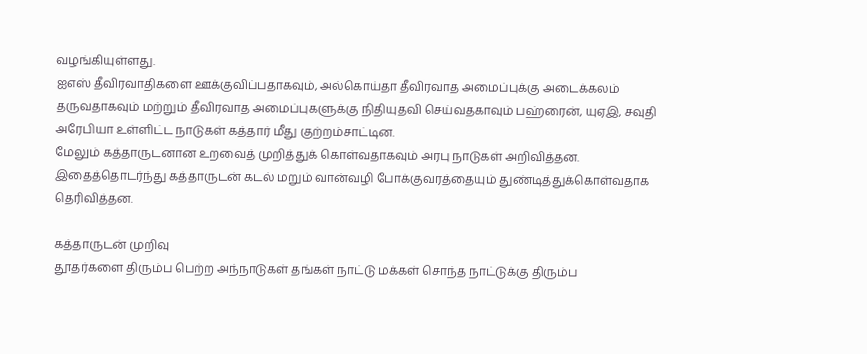வழங்கியுள்ளது.
ஐஎஸ் தீவிரவாதிகளை ஊக்குவிப்பதாகவும், அல்கொய்தா தீவிரவாத அமைப்புக்கு அடைக்கலம் தருவதாகவும் மற்றும் தீவிரவாத அமைப்புகளுக்கு நிதியுதவி செய்வதகாவும் பஹ்ரைன், யுஏஇ, சவுதி அரேபியா உள்ளிட்ட நாடுகள் கத்தார் மீது குற்றம்சாட்டின.
மேலும் கத்தாருடனான உறவைத் முறித்துக் கொள்வதாகவும் அரபு நாடுகள் அறிவித்தன. இதைத்தொடர்ந்து கத்தாருடன் கடல் மறும் வான்வழி போக்குவரத்தையும் துண்டித்துக்கொள்வதாக தெரிவித்தன.

கத்தாருடன் முறிவு
தூதர்களை திரும்ப பெற்ற அந்நாடுகள் தங்கள் நாட்டு மக்கள் சொந்த நாட்டுக்கு திரும்ப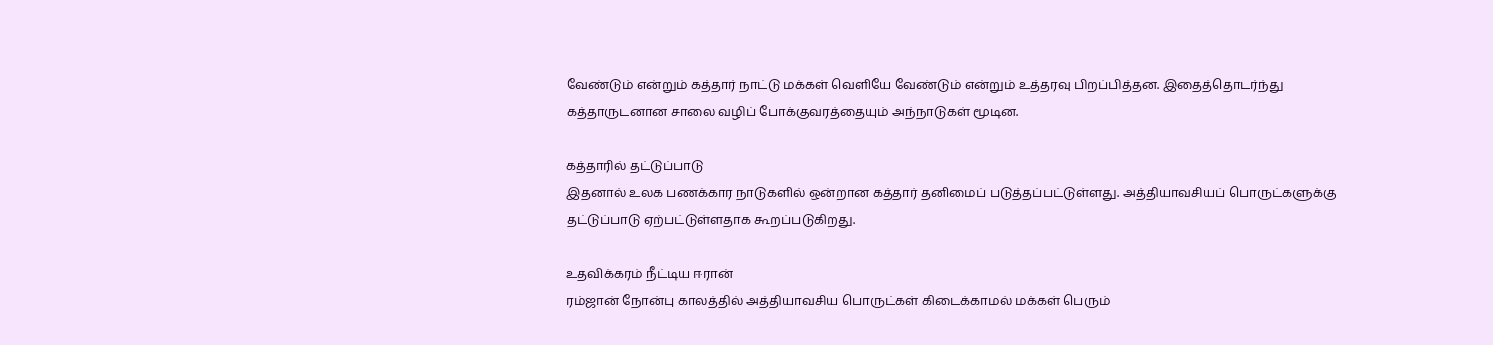வேண்டும் என்றும் கத்தார் நாட்டு மக்கள் வெளியே வேண்டும் என்றும் உத்தரவு பிறப்பித்தன. இதைத்தொடர்ந்து கத்தாருடனான சாலை வழிப் போக்குவரத்தையும் அந்நாடுகள் மூடின.

கத்தாரில் தட்டுப்பாடு
இதனால் உலக பணக்கார நாடுகளில் ஒன்றான கத்தார் தனிமைப் படுத்தப்பட்டுள்ளது. அத்தியாவசியப் பொருட்களுக்கு தட்டுப்பாடு ஏற்பட்டுள்ளதாக கூறப்படுகிறது.

உதவிக்கரம் நீட்டிய ஈரான்
ரம்ஜான் நோன்பு காலத்தில் அத்தியாவசிய பொருட்கள் கிடைக்காமல் மக்கள் பெரும்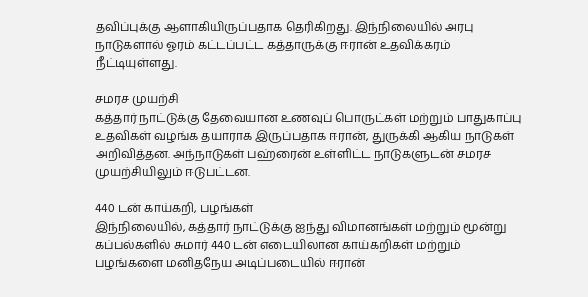தவிப்புக்கு ஆளாகியிருப்பதாக தெரிகிறது. இந்நிலையில் அரபு நாடுகளால் ஓரம் கட்டப்பட்ட கத்தாருக்கு ஈரான் உதவிக்கரம் நீட்டியுள்ளது.

சமரச முயற்சி
கத்தார் நாட்டுக்கு தேவையான உணவுப் பொருட்கள் மற்றும் பாதுகாப்பு உதவிகள் வழங்க தயாராக இருப்பதாக ஈரான், துருக்கி ஆகிய நாடுகள் அறிவித்தன. அந்நாடுகள் பஹ்ரைன் உள்ளிட்ட நாடுகளுடன் சமரச முயற்சியிலும் ஈடுபட்டன.

440 டன் காய்கறி, பழங்கள்
இந்நிலையில், கத்தார் நாட்டுக்கு ஐந்து விமானங்கள் மற்றும் மூன்று கப்பல்களில் சுமார் 440 டன் எடையிலான காய்கறிகள் மற்றும் பழங்களை மனிதநேய அடிப்படையில் ஈரான்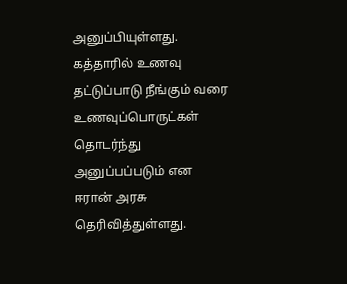அனுப்பியுள்ளது. கத்தாரில் உணவு தட்டுப்பாடு நீங்கும் வரை உணவுப்பொருட்கள் தொடர்ந்து அனுப்பப்படும் என ஈரான் அரசு தெரிவித்துள்ளது.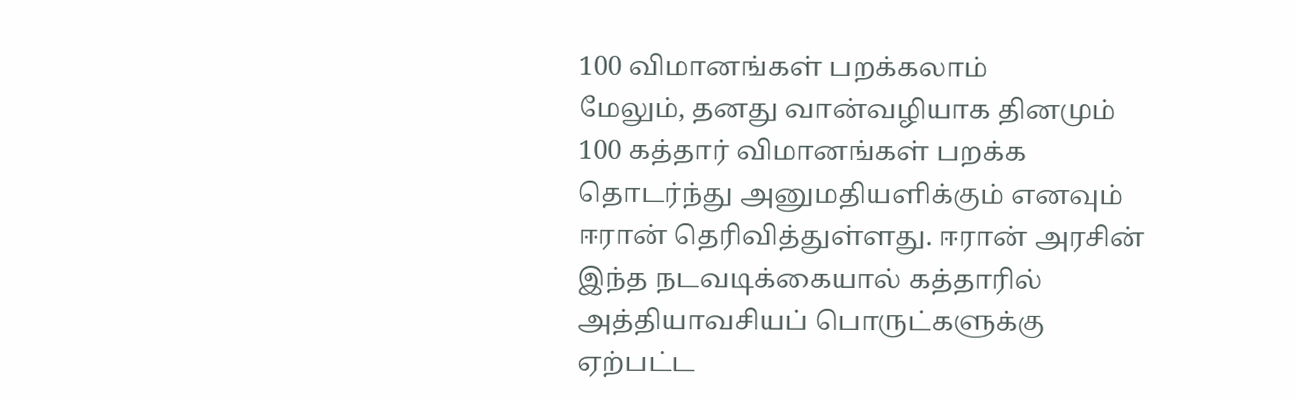100 விமானங்கள் பறக்கலாம்
மேலும், தனது வான்வழியாக தினமும் 100 கத்தார் விமானங்கள் பறக்க தொடர்ந்து அனுமதியளிக்கும் எனவும் ஈரான் தெரிவித்துள்ளது. ஈரான் அரசின் இந்த நடவடிக்கையால் கத்தாரில் அத்தியாவசியப் பொருட்களுக்கு ஏற்பட்ட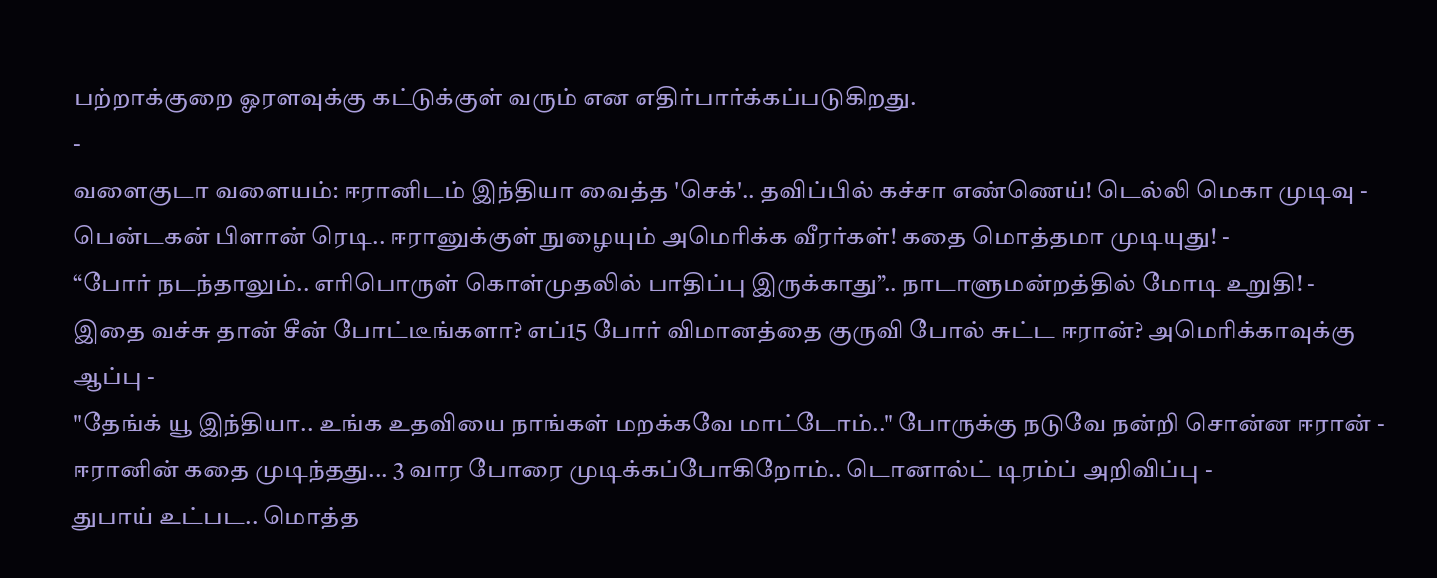பற்றாக்குறை ஓரளவுக்கு கட்டுக்குள் வரும் என எதிர்பார்க்கப்படுகிறது.
-
வளைகுடா வளையம்: ஈரானிடம் இந்தியா வைத்த 'செக்'.. தவிப்பில் கச்சா எண்ணெய்! டெல்லி மெகா முடிவு -
பென்டகன் பிளான் ரெடி.. ஈரானுக்குள் நுழையும் அமெரிக்க வீரர்கள்! கதை மொத்தமா முடியுது! -
“போர் நடந்தாலும்.. எரிபொருள் கொள்முதலில் பாதிப்பு இருக்காது”.. நாடாளுமன்றத்தில் மோடி உறுதி! -
இதை வச்சு தான் சீன் போட்டீங்களா? எப்15 போர் விமானத்தை குருவி போல் சுட்ட ஈரான்? அமெரிக்காவுக்கு ஆப்பு -
"தேங்க் யூ இந்தியா.. உங்க உதவியை நாங்கள் மறக்கவே மாட்டோம்.." போருக்கு நடுவே நன்றி சொன்ன ஈரான் -
ஈரானின் கதை முடிந்தது... 3 வார போரை முடிக்கப்போகிறோம்.. டொனால்ட் டிரம்ப் அறிவிப்பு -
துபாய் உட்பட.. மொத்த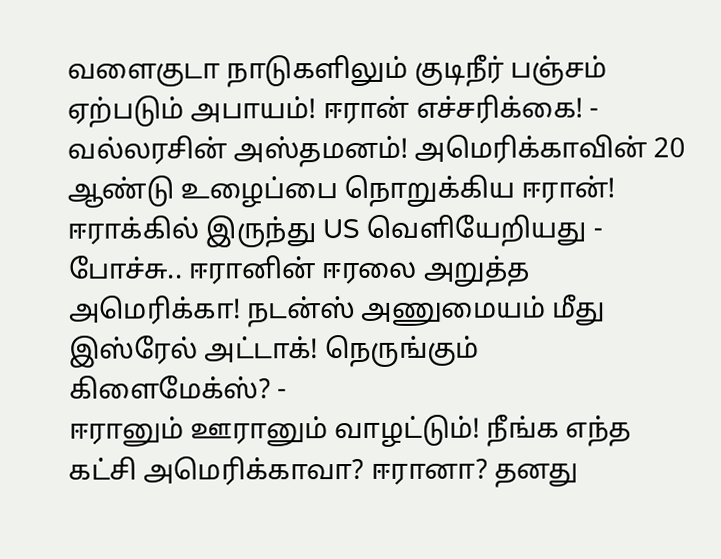வளைகுடா நாடுகளிலும் குடிநீர் பஞ்சம் ஏற்படும் அபாயம்! ஈரான் எச்சரிக்கை! -
வல்லரசின் அஸ்தமனம்! அமெரிக்காவின் 20 ஆண்டு உழைப்பை நொறுக்கிய ஈரான்! ஈராக்கில் இருந்து US வெளியேறியது -
போச்சு.. ஈரானின் ஈரலை அறுத்த அமெரிக்கா! நடன்ஸ் அணுமையம் மீது இஸ்ரேல் அட்டாக்! நெருங்கும் கிளைமேக்ஸ்? -
ஈரானும் ஊரானும் வாழட்டும்! நீங்க எந்த கட்சி அமெரிக்காவா? ஈரானா? தனது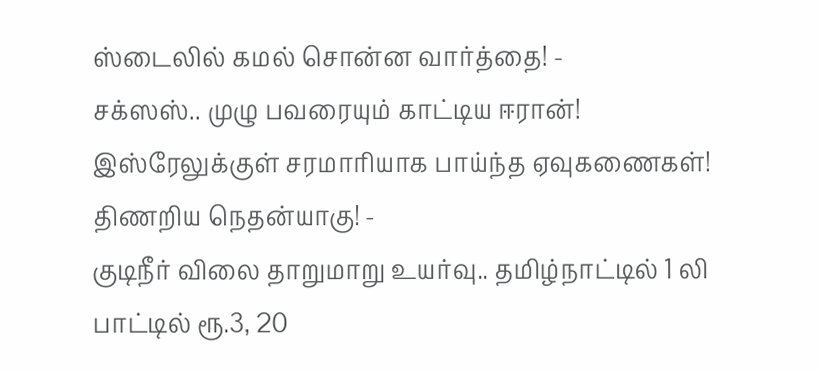ஸ்டைலில் கமல் சொன்ன வார்த்தை! -
சக்ஸஸ்.. முழு பவரையும் காட்டிய ஈரான்! இஸ்ரேலுக்குள் சரமாரியாக பாய்ந்த ஏவுகணைகள்! திணறிய நெதன்யாகு! -
குடிநீர் விலை தாறுமாறு உயர்வு.. தமிழ்நாட்டில் 1 லி பாட்டில் ரூ.3, 20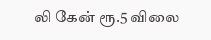லி கேன் ரூ.5 விலை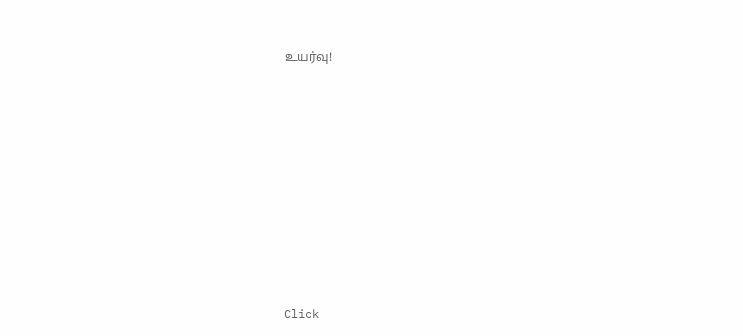உயர்வு!












Click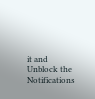it and Unblock the Notifications